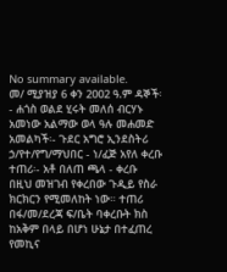No summary available.
መ/ ሚያዝያ 6 ቀን 2002 ዓ.ም ዳኞች፡- ሐጎስ ወልደ ሂሩት መለሰ ብርሃኑ አመነው አልማው ወላ ዓሉ መሐመድ አመልካች፡- ጉደር አግሮ ኢንደስትሪ ኃ/የተ/የግ/ማህበር - ነ/ፈጅ አየለ ቀረቡ ተጠሪ፡- አቶ በለጠ ጫላ - ቀረቡ
በዚህ መዝገብ የቀረበው ጉዲይ የስራ ክርክርን የሚመለከት ነው። ተጠሪ በፋ/መ/ደረጃ ፍ/ቤት ባቀረቡት ክስ ከአቅም በላይ በሆነ ሁኔታ በተፈጠረ የመኪና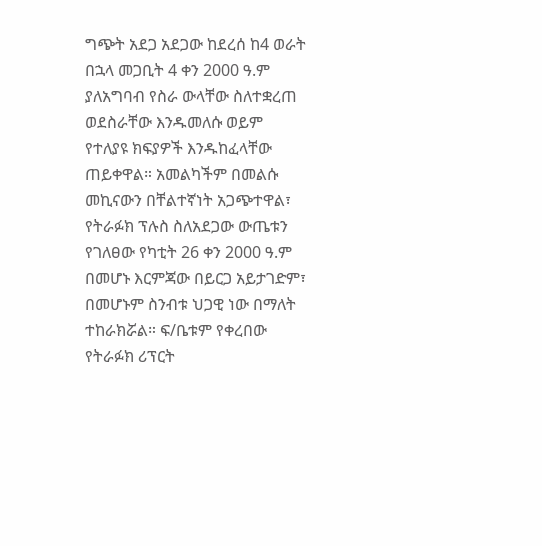ግጭት አደጋ አደጋው ከደረሰ ከ4 ወራት በኋላ መጋቢት 4 ቀን 2000 ዓ.ም ያለአግባብ የስራ ውላቸው ስለተቋረጠ ወደስራቸው እንዱመለሱ ወይም የተለያዩ ክፍያዎች እንዱከፈላቸው ጠይቀዋል። አመልካችም በመልሱ መኪናውን በቸልተኛነት አጋጭተዋል፣ የትራፉክ ፕሉስ ስለአደጋው ውጤቱን የገለፀው የካቲት 26 ቀን 2000 ዓ.ም በመሆኑ እርምጃው በይርጋ አይታገድም፣ በመሆኑም ስንብቱ ህጋዊ ነው በማለት ተከራክሯል። ፍ/ቤቱም የቀረበው የትራፉክ ሪፕርት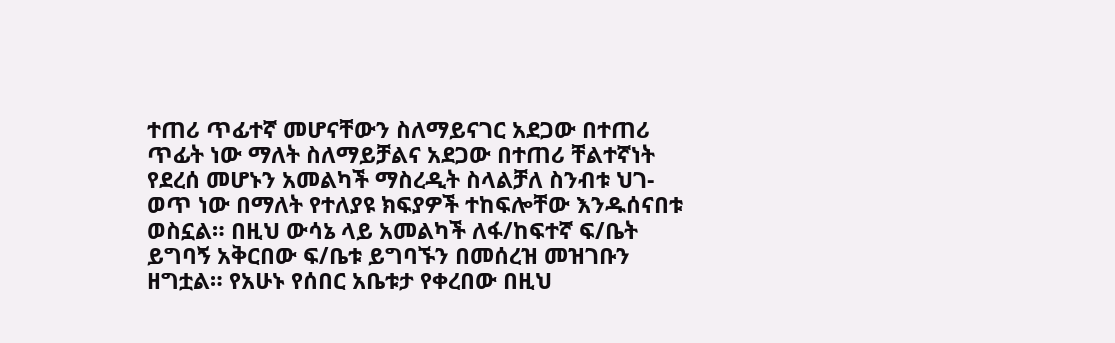ተጠሪ ጥፊተኛ መሆናቸውን ስለማይናገር አደጋው በተጠሪ ጥፊት ነው ማለት ስለማይቻልና አደጋው በተጠሪ ቸልተኛነት የደረሰ መሆኑን አመልካች ማስረዲት ስላልቻለ ስንብቱ ህገ-ወጥ ነው በማለት የተለያዩ ክፍያዎች ተከፍሎቸው እንዱሰናበቱ ወስኗል። በዚህ ውሳኔ ላይ አመልካች ለፋ/ከፍተኛ ፍ/ቤት ይግባኝ አቅርበው ፍ/ቤቱ ይግባኙን በመሰረዝ መዝገቡን ዘግቷል። የአሁኑ የሰበር አቤቱታ የቀረበው በዚህ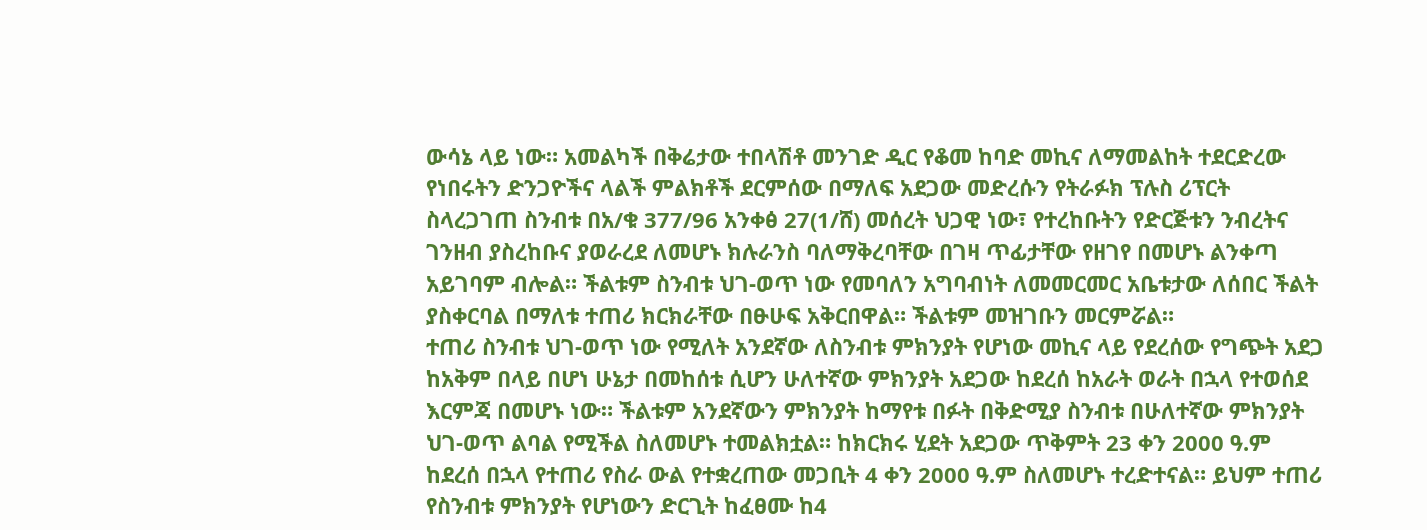ውሳኔ ላይ ነው። አመልካች በቅሬታው ተበላሽቶ መንገድ ዲር የቆመ ከባድ መኪና ለማመልከት ተደርድረው የነበሩትን ድንጋዮችና ላልች ምልክቶች ደርምሰው በማለፍ አደጋው መድረሱን የትራፉክ ፕሉስ ሪፕርት ስላረጋገጠ ስንብቱ በአ/ቁ 377/96 አንቀፅ 27(1/ሸ) መሰረት ህጋዊ ነው፣ የተረከቡትን የድርጅቱን ንብረትና ገንዘብ ያስረከቡና ያወራረደ ለመሆኑ ክሉራንስ ባለማቅረባቸው በገዛ ጥፊታቸው የዘገየ በመሆኑ ልንቀጣ አይገባም ብሎል። ችልቱም ስንብቱ ህገ-ወጥ ነው የመባለን አግባብነት ለመመርመር አቤቱታው ለሰበር ችልት ያስቀርባል በማለቱ ተጠሪ ክርክራቸው በፁሁፍ አቅርበዋል። ችልቱም መዝገቡን መርምሯል።
ተጠሪ ስንብቱ ህገ-ወጥ ነው የሚለት አንደኛው ለስንብቱ ምክንያት የሆነው መኪና ላይ የደረሰው የግጭት አደጋ ከአቅም በላይ በሆነ ሁኔታ በመከሰቱ ሲሆን ሁለተኛው ምክንያት አደጋው ከደረሰ ከአራት ወራት በኋላ የተወሰደ እርምጃ በመሆኑ ነው። ችልቱም አንደኛውን ምክንያት ከማየቱ በፉት በቅድሚያ ስንብቱ በሁለተኛው ምክንያት ህገ-ወጥ ልባል የሚችል ስለመሆኑ ተመልክቷል። ከክርክሩ ሂደት አደጋው ጥቅምት 23 ቀን 2000 ዓ.ም ከደረሰ በኋላ የተጠሪ የስራ ውል የተቋረጠው መጋቢት 4 ቀን 2000 ዓ.ም ስለመሆኑ ተረድተናል። ይህም ተጠሪ የስንብቱ ምክንያት የሆነውን ድርጊት ከፈፀሙ ከ4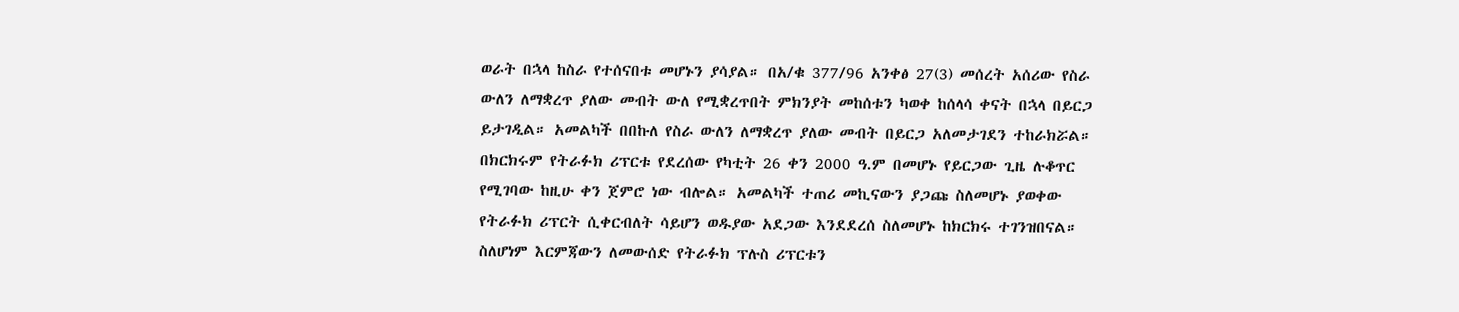ወራት በኋላ ከስራ የተሰናበቱ መሆኑን ያሳያል። በአ/ቁ 377/96 አንቀፅ 27(3) መሰረት አሰሪው የስራ ውለን ለማቋረጥ ያለው መብት ውለ የሚቋረጥበት ምክንያት መከሰቱን ካወቀ ከሰላሳ ቀናት በኋላ በይርጋ ይታገዲል። አመልካች በበኩለ የስራ ውለን ለማቋረጥ ያለው መብት በይርጋ አለመታገደን ተከራክሯል። በክርክሩም የትራፉክ ሪፕርቱ የደረሰው የካቲት 26 ቀን 2000 ዓ.ም በመሆኑ የይርጋው ጊዜ ሉቆጥር የሚገባው ከዚሁ ቀን ጀምሮ ነው ብሎል። አመልካች ተጠሪ መኪናውን ያጋጩ ስለመሆኑ ያወቀው የትራፉክ ሪፕርት ሲቀርብለት ሳይሆን ወዱያው አደጋው እንደደረሰ ስለመሆኑ ከክርክሩ ተገንዝበናል። ስለሆነም እርምጃውን ለመውሰድ የትራፉክ ፕሉስ ሪፕርቱን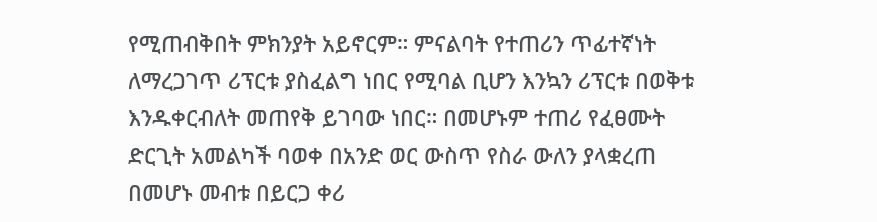የሚጠብቅበት ምክንያት አይኖርም። ምናልባት የተጠሪን ጥፊተኛነት ለማረጋገጥ ሪፕርቱ ያስፈልግ ነበር የሚባል ቢሆን እንኳን ሪፕርቱ በወቅቱ እንዱቀርብለት መጠየቅ ይገባው ነበር። በመሆኑም ተጠሪ የፈፀሙት ድርጊት አመልካች ባወቀ በአንድ ወር ውስጥ የስራ ውለን ያላቋረጠ በመሆኑ መብቱ በይርጋ ቀሪ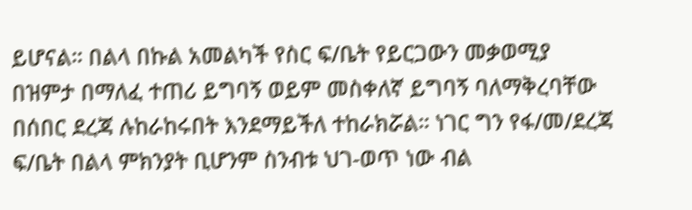ይሆናል። በልላ በኩል አመልካች የስር ፍ/ቤት የይርጋውን መቃወሚያ በዝምታ በማለፈ ተጠሪ ይግባኝ ወይም መስቀለኛ ይግባኝ ባለማቅረባቸው በሰበር ደረጃ ሉከራከሩበት እንደማይችለ ተከራክሯል። ነገር ግን የፋ/መ/ደረጃ ፍ/ቤት በልላ ምክንያት ቢሆንም ስንብቱ ህገ-ወጥ ነው ብል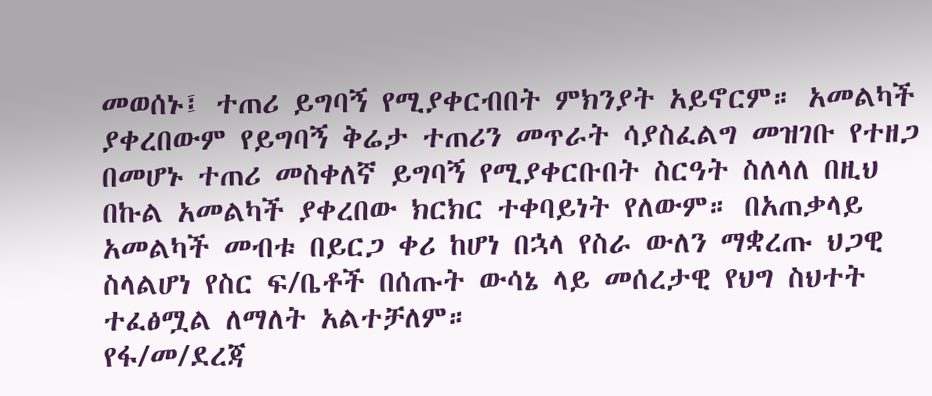መወሰኑ፤ ተጠሪ ይግባኝ የሚያቀርብበት ምክንያት አይኖርም። አመልካች ያቀረበውም የይግባኝ ቅሬታ ተጠሪን መጥራት ሳያስፈልግ መዝገቡ የተዘጋ በመሆኑ ተጠሪ መስቀለኛ ይግባኝ የሚያቀርቡበት ስርዓት ስለላለ በዚህ በኩል አመልካች ያቀረበው ክርክር ተቀባይነት የለውም። በአጠቃላይ አመልካች መብቱ በይርጋ ቀሪ ከሆነ በኋላ የስራ ውለን ማቋረጡ ህጋዊ ስላልሆነ የስር ፍ/ቤቶች በሰጡት ውሳኔ ላይ መሰረታዊ የህግ ስህተት ተፈፅሟል ለማለት አልተቻለም።
የፋ/መ/ደረጃ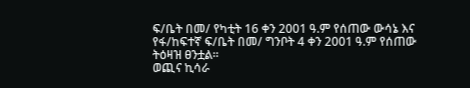ፍ/ቤት በመ/ የካቲት 16 ቀን 2001 ዓ.ም የሰጠው ውሳኔ እና የፋ/ከፍተኛ ፍ/ቤት በመ/ ግንቦት 4 ቀን 2001 ዓ.ም የሰጠው ትዕዛዝ ፀንቷል።
ወጪና ኪሳራ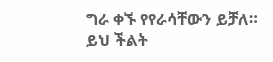ግራ ቀኙ የየራሳቸውን ይቻለ።
ይህ ችልት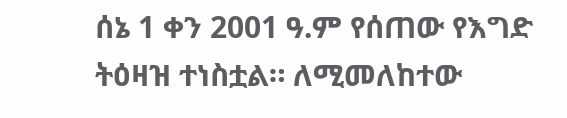ሰኔ 1 ቀን 2001 ዓ.ም የሰጠው የእግድ ትዕዛዝ ተነስቷል። ለሚመለከተው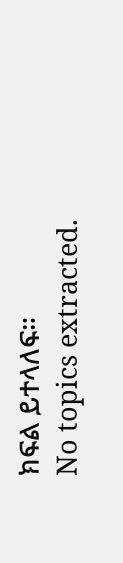ክፍል ይተላለፍ።
No topics extracted.